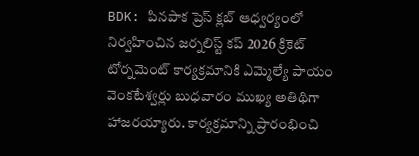BDK: పినపాక ప్రెస్ క్లబ్ ఆధ్వర్యంలో నిర్వహించిన జర్నలిస్ట్ కప్ 2026 క్రికెట్ టోర్నమెంట్ కార్యక్రమానికి ఎమ్మెల్యే పాయం వెంకటేశ్వర్లు బుధవారం ముఖ్య అతిథిగా హాజరయ్యారు. కార్యక్రమాన్ని ప్రారంభించి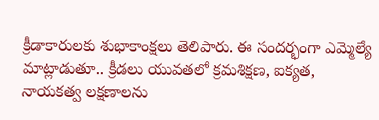క్రీడాకారులకు శుభాకాంక్షలు తెలిపారు. ఈ సందర్భంగా ఎమ్మెల్యే మాట్లాడుతూ.. క్రీడలు యువతలో క్రమశిక్షణ, ఐక్యత, నాయకత్వ లక్షణాలను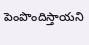పెంపొందిస్తాయని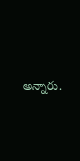అన్నారు.